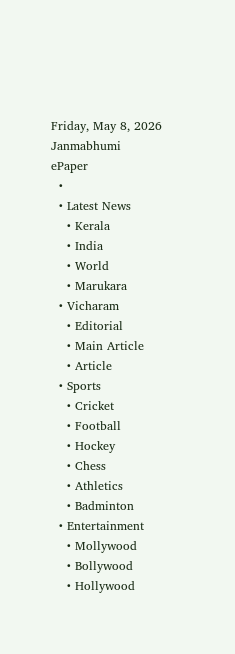Friday, May 8, 2026
Janmabhumi
ePaper
  •
  • Latest News
    • Kerala
    • India
    • World
    • Marukara
  • Vicharam
    • Editorial
    • Main Article
    • Article
  • Sports
    • Cricket
    • Football
    • Hockey
    • Chess
    • Athletics
    • Badminton
  • Entertainment
    • Mollywood
    • Bollywood
    • Hollywood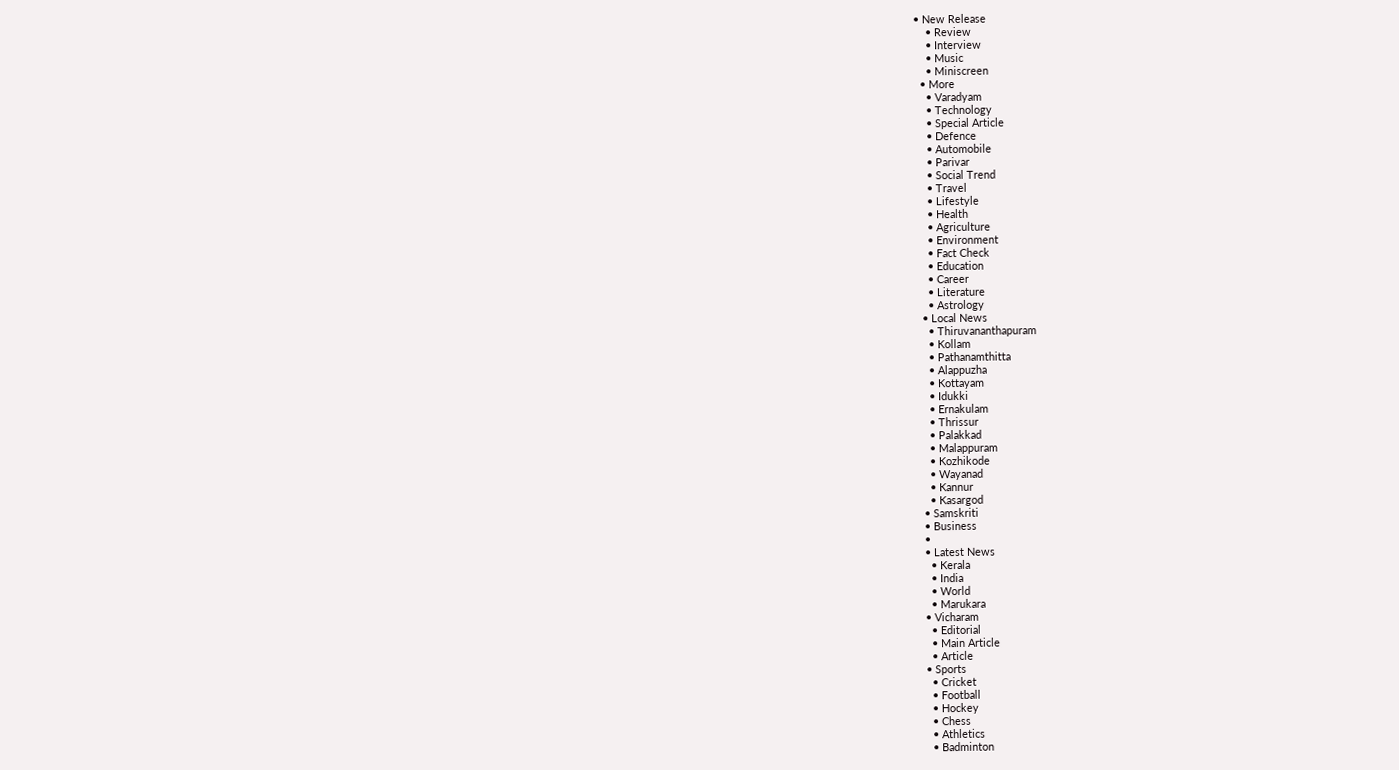• New Release
    • Review
    • Interview
    • Music
    • Miniscreen
  • More
    • Varadyam
    • Technology
    • Special Article
    • Defence
    • Automobile
    • Parivar
    • Social Trend
    • Travel
    • Lifestyle
    • Health
    • Agriculture
    • Environment
    • Fact Check
    • Education
    • Career
    • Literature
    • Astrology
  • Local News
    • Thiruvananthapuram
    • Kollam
    • Pathanamthitta
    • Alappuzha
    • Kottayam
    • Idukki
    • Ernakulam
    • Thrissur
    • Palakkad
    • Malappuram
    • Kozhikode
    • Wayanad
    • Kannur
    • Kasargod
  • Samskriti
  • Business
  •
  • Latest News
    • Kerala
    • India
    • World
    • Marukara
  • Vicharam
    • Editorial
    • Main Article
    • Article
  • Sports
    • Cricket
    • Football
    • Hockey
    • Chess
    • Athletics
    • Badminton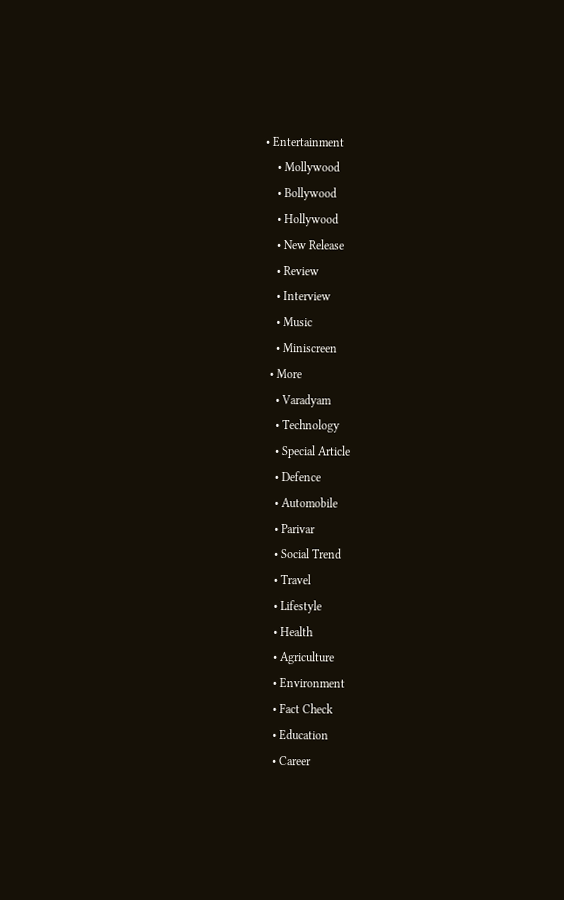• Entertainment
    • Mollywood
    • Bollywood
    • Hollywood
    • New Release
    • Review
    • Interview
    • Music
    • Miniscreen
  • More
    • Varadyam
    • Technology
    • Special Article
    • Defence
    • Automobile
    • Parivar
    • Social Trend
    • Travel
    • Lifestyle
    • Health
    • Agriculture
    • Environment
    • Fact Check
    • Education
    • Career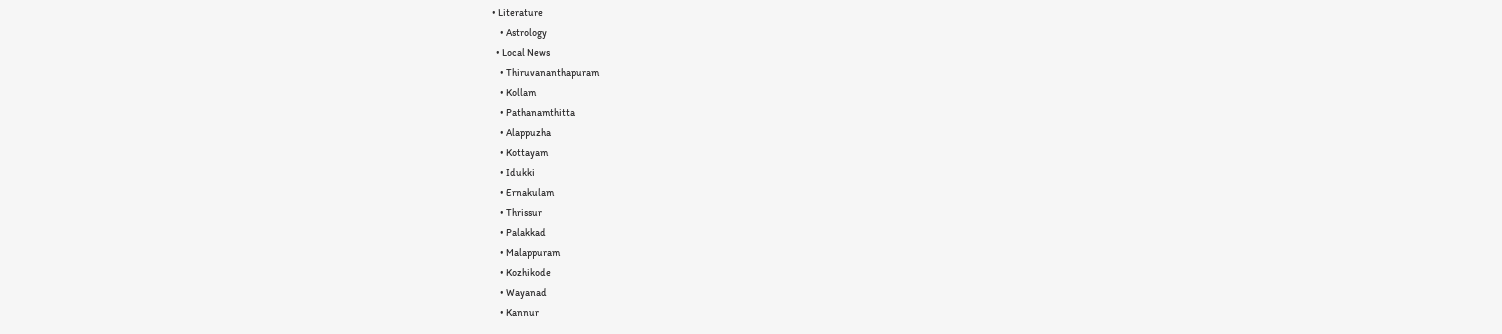• Literature
    • Astrology
  • Local News
    • Thiruvananthapuram
    • Kollam
    • Pathanamthitta
    • Alappuzha
    • Kottayam
    • Idukki
    • Ernakulam
    • Thrissur
    • Palakkad
    • Malappuram
    • Kozhikode
    • Wayanad
    • Kannur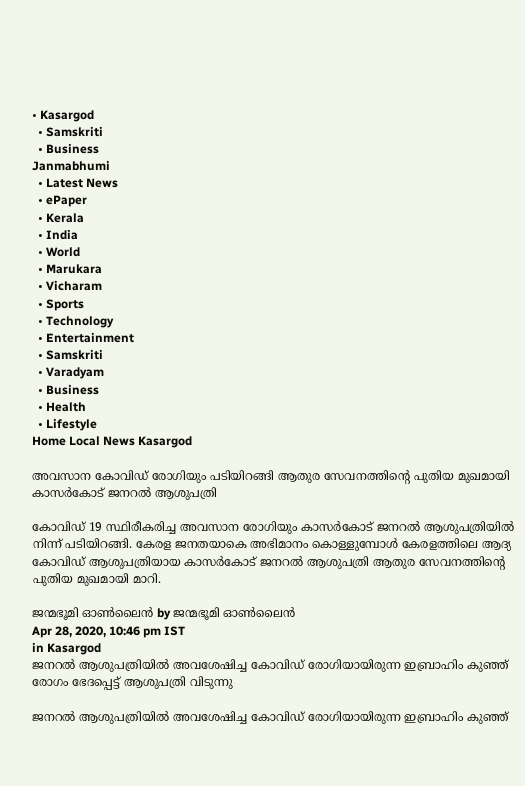• Kasargod
  • Samskriti
  • Business
Janmabhumi
  • Latest News
  • ePaper
  • Kerala
  • India
  • World
  • Marukara
  • Vicharam
  • Sports
  • Technology
  • Entertainment
  • Samskriti
  • Varadyam
  • Business
  • Health
  • Lifestyle
Home Local News Kasargod

അവസാന കോവിഡ് രോഗിയും പടിയിറങ്ങി ആതുര സേവനത്തിന്റെ പുതിയ മുഖമായി കാസര്‍കോട് ജനറല്‍ ആശുപത്രി

കോവിഡ് 19 സ്ഥിരീകരിച്ച അവസാന രോഗിയും കാസര്‍കോട് ജനറല്‍ ആശുപത്രിയില്‍ നിന്ന് പടിയിറങ്ങി. കേരള ജനതയാകെ അഭിമാനം കൊള്ളുമ്പോള്‍ കേരളത്തിലെ ആദ്യ കോവിഡ് ആശുപത്രിയായ കാസര്‍കോട് ജനറല്‍ ആശുപത്രി ആതുര സേവനത്തിന്റെ പുതിയ മുഖമായി മാറി.

ജന്മഭൂമി ഓണ്‍ലൈന്‍ by ജന്മഭൂമി ഓണ്‍ലൈന്‍
Apr 28, 2020, 10:46 pm IST
in Kasargod
ജനറല്‍ ആശുപത്രിയില്‍ അവശേഷിച്ച കോവിഡ് രോഗിയായിരുന്ന ഇബ്രാഹിം കുഞ്ഞ് രോഗം ഭേദപ്പെട്ട് ആശുപത്രി വിടുന്നു

ജനറല്‍ ആശുപത്രിയില്‍ അവശേഷിച്ച കോവിഡ് രോഗിയായിരുന്ന ഇബ്രാഹിം കുഞ്ഞ്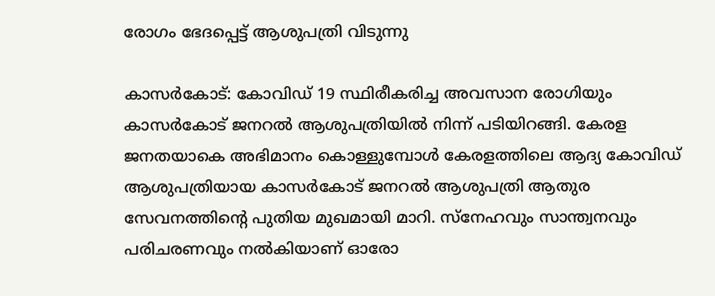രോഗം ഭേദപ്പെട്ട് ആശുപത്രി വിടുന്നു

കാസര്‍കോട്: കോവിഡ് 19 സ്ഥിരീകരിച്ച അവസാന രോഗിയും കാസര്‍കോട് ജനറല്‍ ആശുപത്രിയില്‍ നിന്ന് പടിയിറങ്ങി. കേരള ജനതയാകെ അഭിമാനം കൊള്ളുമ്പോള്‍ കേരളത്തിലെ ആദ്യ കോവിഡ് ആശുപത്രിയായ കാസര്‍കോട് ജനറല്‍ ആശുപത്രി ആതുര സേവനത്തിന്റെ പുതിയ മുഖമായി മാറി. സ്‌നേഹവും സാന്ത്വനവും പരിചരണവും നല്‍കിയാണ് ഓരോ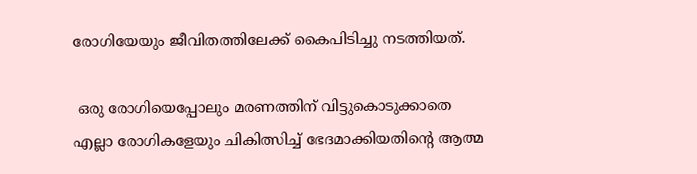രോഗിയേയും ജീവിതത്തിലേക്ക് കൈപിടിച്ചു നടത്തിയത്.

 ഒരു രോഗിയെപ്പോലും മരണത്തിന് വിട്ടുകൊടുക്കാതെ എല്ലാ രോഗികളേയും ചികിത്സിച്ച് ഭേദമാക്കിയതിന്റെ ആത്മ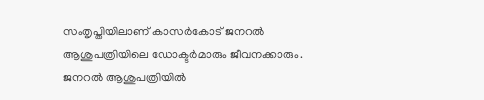സംതൃപ്തിയിലാണ് കാസര്‍കോട് ജനറല്‍ ആശുപത്രിയിലെ ഡോക്ടര്‍മാരും ജീവനക്കാരും. ജനറല്‍ ആശുപത്രിയില്‍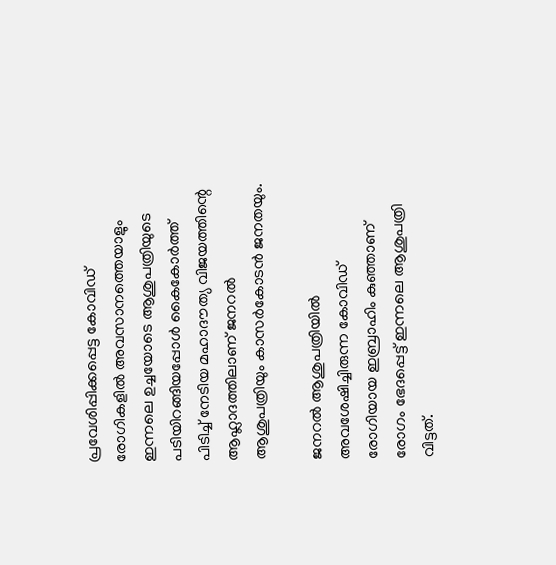പ്രവേശിപ്പിക്കപ്പെട്ട കോവിഡ് രോഗികളില്‍ അവസാനത്തെയാളും ഇന്നലെ ഉച്ചയോടെ ആശുപത്രിയുടെ പടിയിറങ്ങിയപ്പോള്‍ കൈകോര്‍ത്ത് പിടിച്ച് നേടിയ മഹാദൗത്യ വിജയത്തിന്റെ ആഹ്ലാദത്തിലാണ് ജനറല്‍ ആശുപത്രിയും കാസര്‍കോടന്‍ ജനതയും.

ജനറല്‍ ആശുപത്രിയില്‍ അവശേഷിച്ചിരുന്ന കോവിഡ് രോഗിയായ ഇബ്രാഹിം കുഞ്ഞാണ് രോഗം ഭേദപ്പെട്ട് ഇന്നലെ ആശുപത്രി വിട്ടത്.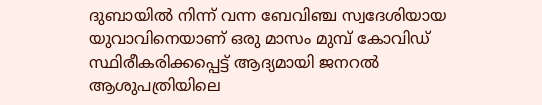ദുബായില്‍ നിന്ന് വന്ന ബേവിഞ്ച സ്വദേശിയായ യുവാവിനെയാണ് ഒരു മാസം മുമ്പ് കോവിഡ് സ്ഥിരീകരിക്കപ്പെട്ട് ആദ്യമായി ജനറല്‍ ആശുപത്രിയിലെ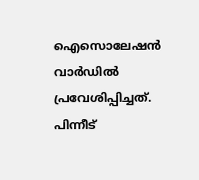ഐസൊലേഷന്‍ വാര്‍ഡില്‍ പ്രവേശിപ്പിച്ചത്. പിന്നീട്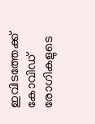ഇവിടത്തേക്ക് കോവിഡ് രോഗികളുടെ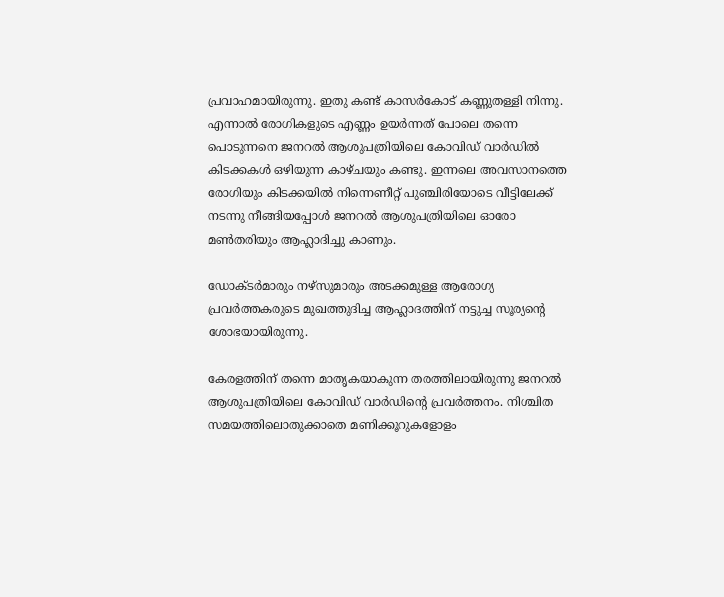പ്രവാഹമായിരുന്നു. ഇതു കണ്ട് കാസര്‍കോട് കണ്ണുതള്ളി നിന്നു. എന്നാല്‍ രോഗികളുടെ എണ്ണം ഉയര്‍ന്നത് പോലെ തന്നെ പൊടുന്നനെ ജനറല്‍ ആശുപത്രിയിലെ കോവിഡ് വാര്‍ഡില്‍ കിടക്കകള്‍ ഒഴിയുന്ന കാഴ്ചയും കണ്ടു. ഇന്നലെ അവസാനത്തെ രോഗിയും കിടക്കയില്‍ നിന്നെണീറ്റ് പുഞ്ചിരിയോടെ വീട്ടിലേക്ക് നടന്നു നീങ്ങിയപ്പോള്‍ ജനറല്‍ ആശുപത്രിയിലെ ഓരോ മണ്‍തരിയും ആഹ്ലാദിച്ചു കാണും.

ഡോക്ടര്‍മാരും നഴ്‌സുമാരും അടക്കമുള്ള ആരോഗ്യ പ്രവര്‍ത്തകരുടെ മുഖത്തുദിച്ച ആഹ്ലാദത്തിന് നട്ടുച്ച സൂര്യന്റെ ശോഭയായിരുന്നു.

കേരളത്തിന് തന്നെ മാതൃകയാകുന്ന തരത്തിലായിരുന്നു ജനറല്‍ ആശുപത്രിയിലെ കോവിഡ് വാര്‍ഡിന്റെ പ്രവര്‍ത്തനം. നിശ്ചിത സമയത്തിലൊതുക്കാതെ മണിക്കൂറുകളോളം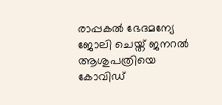രാപ്പകല്‍ ഭേദമന്യേ ജോലി ചെയ്ത് ജനറല്‍ ആശുപത്രിയെ കോവിഡ്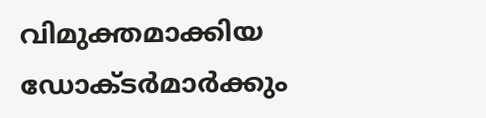വിമുക്തമാക്കിയ ഡോക്ടര്‍മാര്‍ക്കും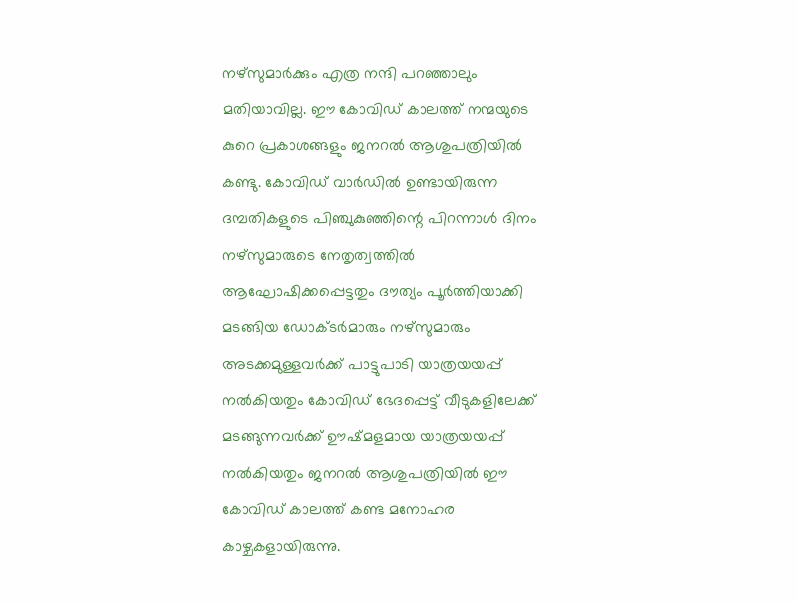നഴ്‌സുമാര്‍ക്കും എത്ര നന്ദി പറഞ്ഞാലും മതിയാവില്ല. ഈ കോവിഡ് കാലത്ത് നന്മയുടെ കുറെ പ്രകാശങ്ങളും ജനറല്‍ ആശുപത്രിയില്‍ കണ്ടു. കോവിഡ് വാര്‍ഡില്‍ ഉണ്ടായിരുന്ന ദമ്പതികളുടെ പിഞ്ചുകുഞ്ഞിന്റെ പിറന്നാള്‍ ദിനം നഴ്‌സുമാരുടെ നേതൃത്വത്തില്‍ ആഘോഷിക്കപ്പെട്ടതും ദൗത്യം പൂര്‍ത്തിയാക്കി മടങ്ങിയ ഡോക്ടര്‍മാരും നഴ്‌സുമാരും അടക്കമുള്ളവര്‍ക്ക് പാട്ടുപാടി യാത്രയയപ്പ് നല്‍കിയതും കോവിഡ് ഭേദപ്പെട്ട് വീടുകളിലേക്ക് മടങ്ങുന്നവര്‍ക്ക് ഊഷ്മളമായ യാത്രയയപ്പ് നല്‍കിയതും ജനറല്‍ ആശുപത്രിയില്‍ ഈ കോവിഡ് കാലത്ത് കണ്ട മനോഹര കാഴ്ചകളായിരുന്നു.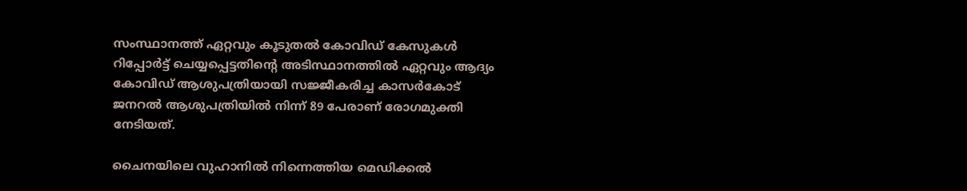സംസ്ഥാനത്ത് ഏറ്റവും കൂടുതല്‍ കോവിഡ് കേസുകള്‍ റിപ്പോര്‍ട്ട് ചെയ്യപ്പെട്ടതിന്റെ അടിസ്ഥാനത്തില്‍ ഏറ്റവും ആദ്യം കോവിഡ് ആശുപത്രിയായി സജ്ജീകരിച്ച കാസര്‍കോട് ജനറല്‍ ആശുപത്രിയില്‍ നിന്ന് 89 പേരാണ് രോഗമുക്തി നേടിയത്.

ചൈനയിലെ വുഹാനില്‍ നിന്നെത്തിയ മെഡിക്കല്‍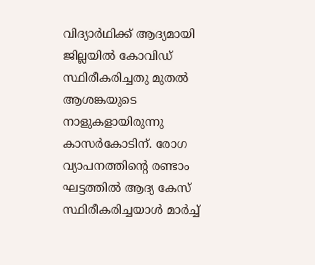വിദ്യാര്‍ഥിക്ക് ആദ്യമായി ജില്ലയില്‍ കോവിഡ് സ്ഥിരീകരിച്ചതു മുതല്‍ ആശങ്കയുടെ നാളുകളായിരുന്നു കാസര്‍കോടിന്. രോഗ വ്യാപനത്തിന്റെ രണ്ടാം ഘട്ടത്തില്‍ ആദ്യ കേസ് സ്ഥിരീകരിച്ചയാള്‍ മാര്‍ച്ച്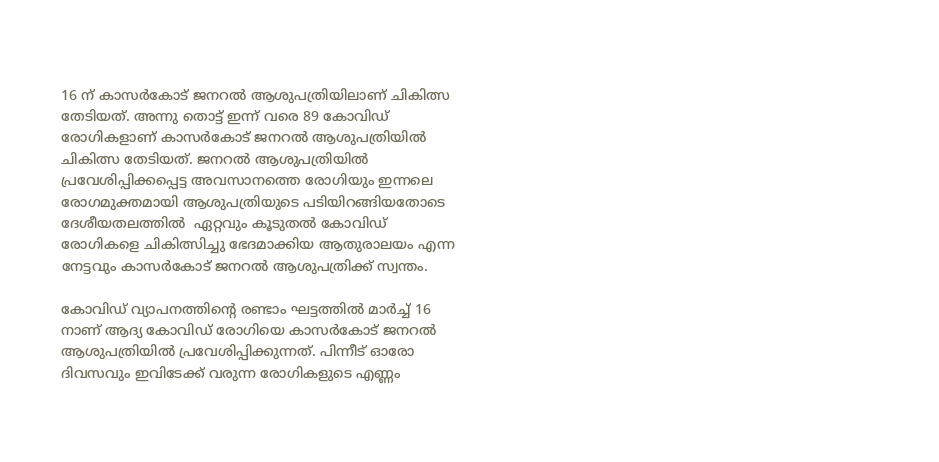16 ന് കാസര്‍കോട് ജനറല്‍ ആശുപത്രിയിലാണ് ചികിത്സ തേടിയത്. അന്നു തൊട്ട് ഇന്ന് വരെ 89 കോവിഡ് രോഗികളാണ് കാസര്‍കോട് ജനറല്‍ ആശുപത്രിയില്‍ ചികിത്സ തേടിയത്. ജനറല്‍ ആശുപത്രിയില്‍ പ്രവേശിപ്പിക്കപ്പെട്ട അവസാനത്തെ രോഗിയും ഇന്നലെ രോഗമുക്തമായി ആശുപത്രിയുടെ പടിയിറങ്ങിയതോടെ ദേശീയതലത്തില്‍  ഏറ്റവും കൂടുതല്‍ കോവിഡ് രോഗികളെ ചികിത്സിച്ചു ഭേദമാക്കിയ ആതുരാലയം എന്ന നേട്ടവും കാസര്‍കോട് ജനറല്‍ ആശുപത്രിക്ക് സ്വന്തം.

കോവിഡ് വ്യാപനത്തിന്റെ രണ്ടാം ഘട്ടത്തില്‍ മാര്‍ച്ച് 16 നാണ് ആദ്യ കോവിഡ് രോഗിയെ കാസര്‍കോട് ജനറല്‍ ആശുപത്രിയില്‍ പ്രവേശിപ്പിക്കുന്നത്. പിന്നീട് ഓരോ ദിവസവും ഇവിടേക്ക് വരുന്ന രോഗികളുടെ എണ്ണം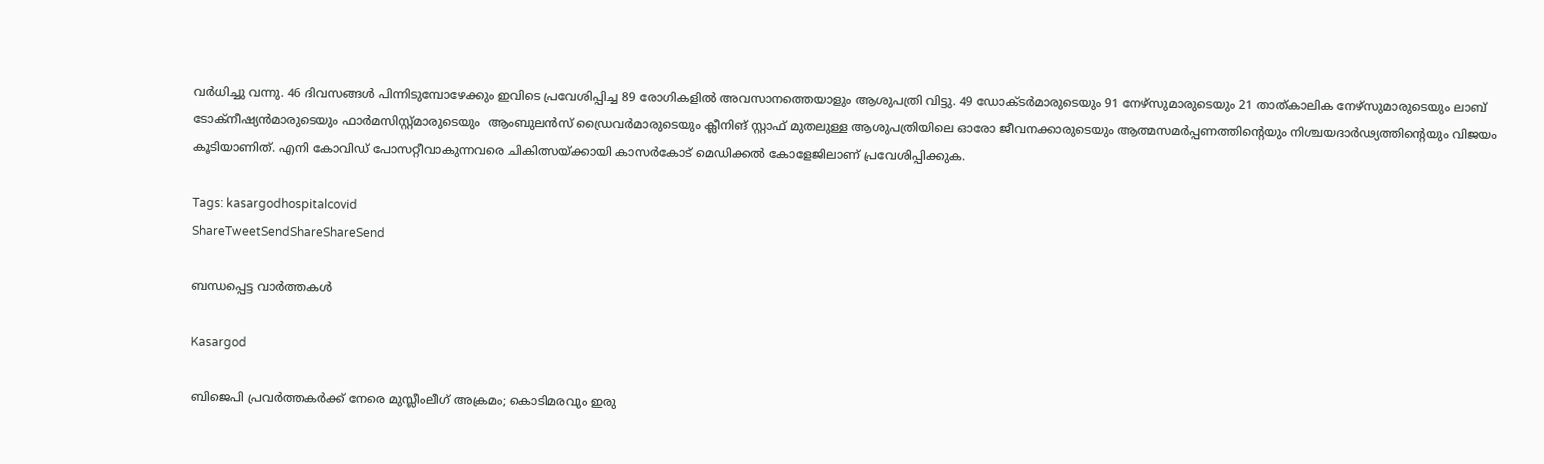വര്‍ധിച്ചു വന്നു. 46 ദിവസങ്ങള്‍ പിന്നിടുമ്പോഴേക്കും ഇവിടെ പ്രവേശിപ്പിച്ച 89 രോഗികളില്‍ അവസാനത്തെയാളും ആശുപത്രി വിട്ടു. 49 ഡോക്ടര്‍മാരുടെയും 91 നേഴ്‌സുമാരുടെയും 21 താത്കാലിക നേഴ്‌സുമാരുടെയും ലാബ് ടോക്‌നീഷ്യന്‍മാരുടെയും ഫാര്‍മസിസ്റ്റ്മാരുടെയും  ആംബുലന്‍സ് ഡ്രൈവര്‍മാരുടെയും ക്ലീനിങ് സ്റ്റാഫ് മുതലുള്ള ആശുപത്രിയിലെ ഓരോ ജീവനക്കാരുടെയും ആത്മസമര്‍പ്പണത്തിന്റെയും നിശ്ചയദാര്‍ഢ്യത്തിന്റെയും വിജയം കൂടിയാണിത്. എനി കോവിഡ് പോസറ്റീവാകുന്നവരെ ചികിത്സയ്‌ക്കായി കാസര്‍കോട് മെഡിക്കല്‍ കോളേജിലാണ് പ്രവേശിപ്പിക്കുക.

Tags: kasargodhospitalcovid
ShareTweetSendShareShareSend

ബന്ധപ്പെട്ട വാര്‍ത്തകള്‍

Kasargod

ബിജെപി പ്രവര്‍ത്തകര്‍ക്ക് നേരെ മുസ്ലീംലീഗ് അക്രമം; കൊടിമരവും ഇരു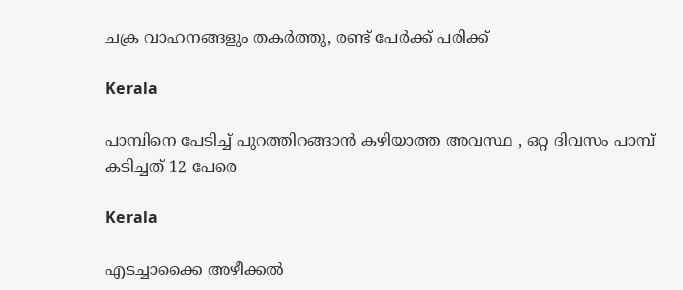ചക്ര വാഹനങ്ങളും തകര്‍ത്തു, രണ്ട് പേര്‍ക്ക് പരിക്ക്

Kerala

പാമ്പിനെ പേടിച്ച് പുറത്തിറങ്ങാൻ കഴിയാത്ത അവസ്ഥ , ഒറ്റ ദിവസം പാമ്പ് കടിച്ചത് 12 പേരെ

Kerala

എടച്ചാക്കൈ അഴീക്കൽ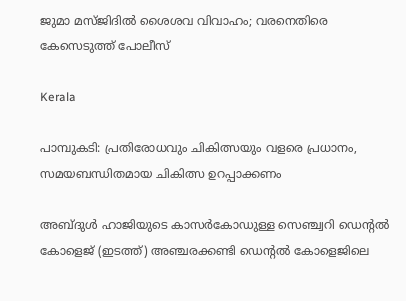ജുമാ മസ്ജിദിൽ ശൈശവ വിവാഹം; വരനെതിരെ കേസെടുത്ത് പോലീസ്

Kerala

പാമ്പുകടി: പ്രതിരോധവും ചികിത്സയും വളരെ പ്രധാനം, സമയബന്ധിതമായ ചികിത്സ ഉറപ്പാക്കണം

അബ്ദുള്‍ ഹാജിയുടെ കാസര്‍കോഡുള്ള സെഞ്ച്വറി ഡെന്‍റല്‍ കോളെജ് (ഇടത്ത്) അഞ്ചരക്കണ്ടി ഡെന്‍റല്‍ കോളെജിലെ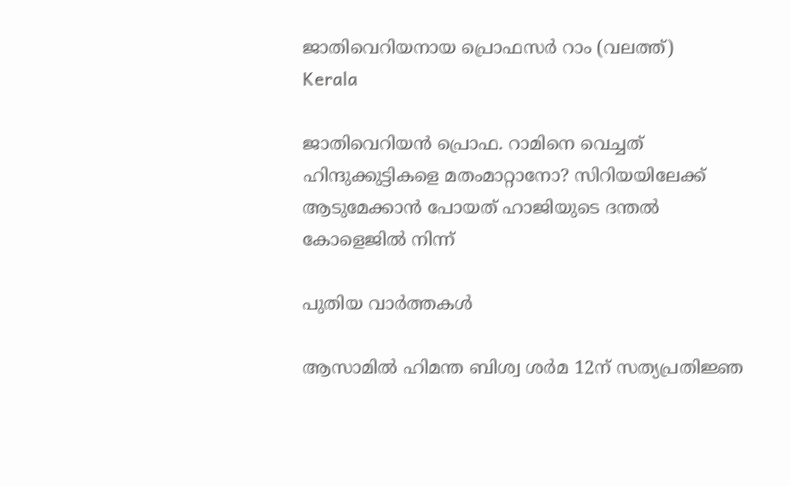ജാതിവെറിയനായ പ്രൊഫസര്‍ റാം (വലത്ത്)
Kerala

ജാതിവെറിയന്‍ പ്രൊഫ. റാമിനെ വെച്ചത് ഹിന്ദുക്കുട്ടികളെ മതംമാറ്റാനോ? സിറിയയിലേക്ക് ആടുമേക്കാന്‍ പോയത് ഹാജിയുടെ ദന്തല്‍ കോളെജില്‍ നിന്ന്

പുതിയ വാര്‍ത്തകള്‍

ആസാമില്‍ ഹിമന്ത ബിശ്വ ശര്‍മ 12ന് സത്യപ്രതിജ്ഞ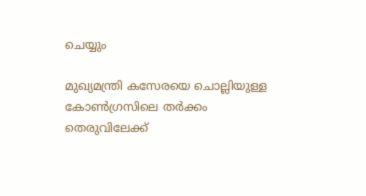ചെയ്യും

മുഖ്യമന്ത്രി കസേരയെ ചൊല്ലിയുള്ള കോണ്‍ഗ്രസിലെ തര്‍ക്കം തെരുവിലേക്ക്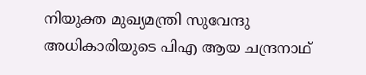നിയുക്ത മുഖ്യമന്ത്രി സുവേന്ദു അധികാരിയുടെ പിഎ ആയ ചന്ദ്രനാഥ്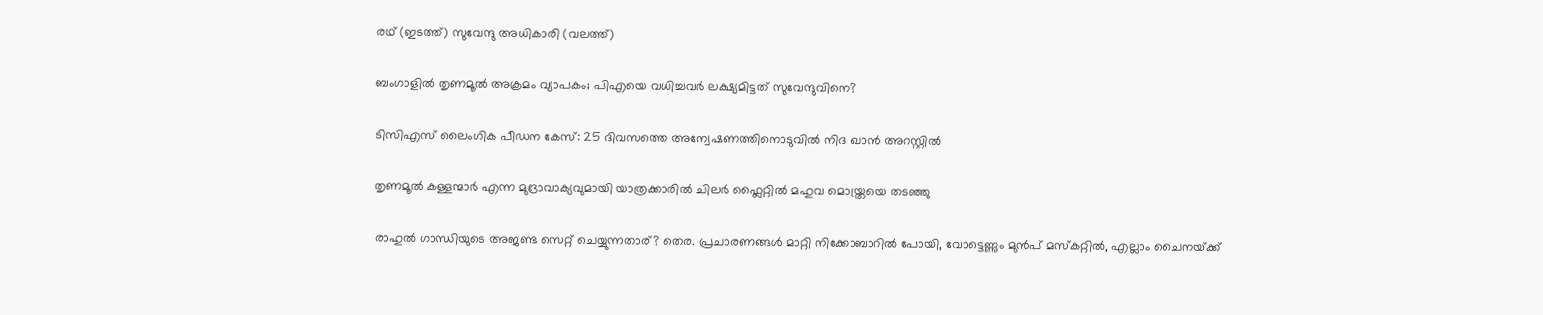രഥ് (ഇടത്ത്) സുവേന്ദു അധികാരി (വലത്ത്)

ബംഗാളില്‍ തൃണമൂല്‍ അക്രമം വ്യാപകം; പിഎയെ വധിച്ചവര്‍ ലക്ഷ്യമിട്ടത് സുവേന്ദുവിനെ?

ടിസിഎസ് ലൈംഗിക പീഡന കേസ്: 25 ദിവസത്തെ അന്വേഷണത്തിനൊടുവിൽ നിദ ഖാൻ അറസ്റ്റിൽ

തൃണമൂല്‍ കള്ളന്മാര്‍ എന്ന മുദ്രാവാക്യവുമായി യാത്രക്കാരില്‍ ചിലര്‍ ഫ്ലൈറ്റില്‍ മഹുവ മൊയ്ത്രയെ തടഞ്ഞു

രാഹുല്‍ ഗാന്ധിയുടെ അജണ്ട സെറ്റ് ചെയ്യുന്നതാര്? തെര. പ്രചാരണങ്ങള്‍ മാറ്റി നിക്കോബാറില്‍ പോയി, വോട്ടെണ്ണും മുന്‍പ് മസ്കറ്റില്‍, എല്ലാം ചൈനയ്‌ക്ക്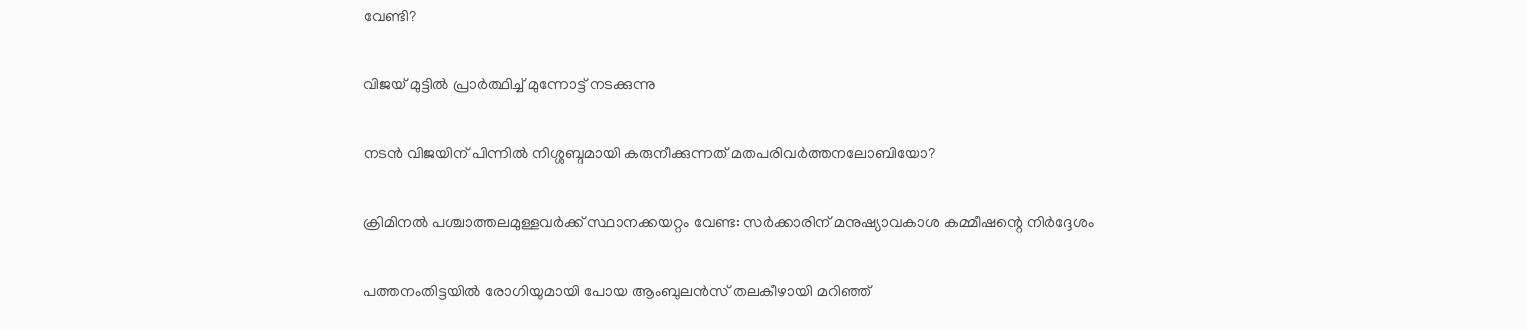വേണ്ടി?

വിജയ് മുട്ടില്‍ പ്രാര്‍ത്ഥിച്ച് മുന്നോട്ട് നടക്കുന്നു

നടന്‍ വിജയിന് പിന്നില്‍ നിശ്ശബ്ദമായി കരുനീക്കുന്നത് മതപരിവര്‍ത്തനലോബിയോ?

ക്രിമിനല്‍ പശ്ചാത്തലമുള്ളവര്‍ക്ക് സ്ഥാനക്കയറ്റം വേണ്ട: സര്‍ക്കാരിന് മനുഷ്യാവകാശ കമ്മീഷന്റെ നിര്‍ദ്ദേശം

പത്തനംതിട്ടയില്‍ രോഗിയുമായി പോയ ആംബുലന്‍സ് തലകീഴായി മറിഞ്ഞ്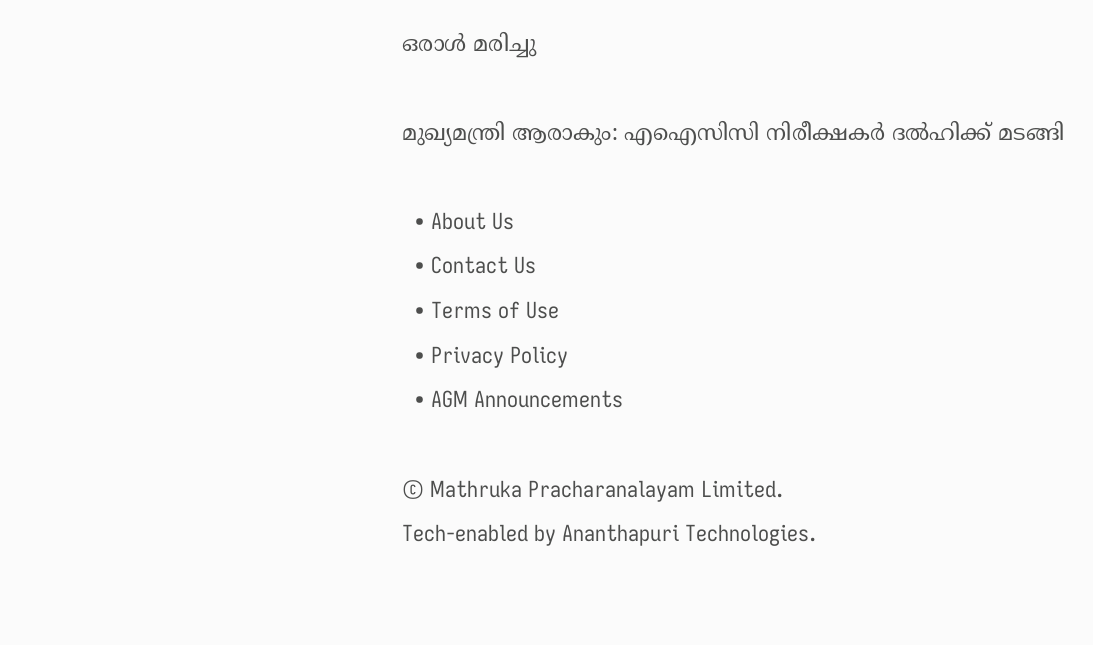ഒരാള്‍ മരിച്ചു

മുഖ്യമന്ത്രി ആരാകും: എഐസിസി നിരീക്ഷകര്‍ ദല്‍ഹിക്ക് മടങ്ങി

  • About Us
  • Contact Us
  • Terms of Use
  • Privacy Policy
  • AGM Announcements

© Mathruka Pracharanalayam Limited.
Tech-enabled by Ananthapuri Technologies.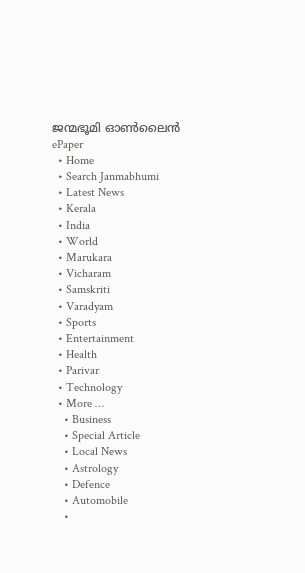ജന്മഭൂമി ഓണ്‍ലൈന്‍
ePaper
  • Home
  • Search Janmabhumi
  • Latest News
  • Kerala
  • India
  • World
  • Marukara
  • Vicharam
  • Samskriti
  • Varadyam
  • Sports
  • Entertainment
  • Health
  • Parivar
  • Technology
  • More …
    • Business
    • Special Article
    • Local News
    • Astrology
    • Defence
    • Automobile
    •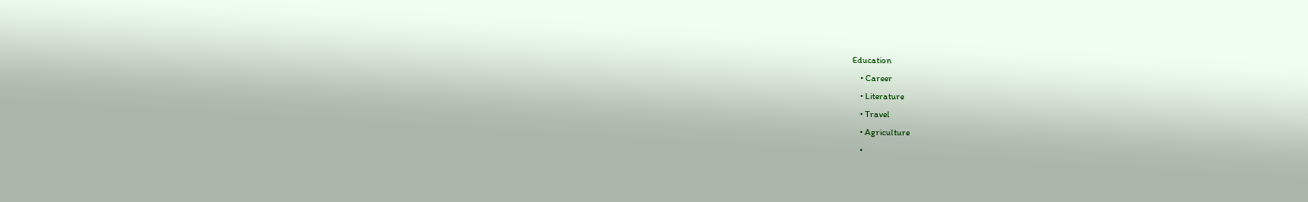Education
    • Career
    • Literature
    • Travel
    • Agriculture
    •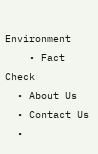Environment
    • Fact Check
  • About Us
  • Contact Us
  •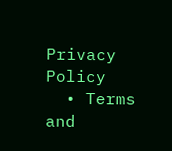Privacy Policy
  • Terms and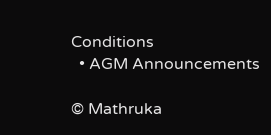Conditions
  • AGM Announcements

© Mathruka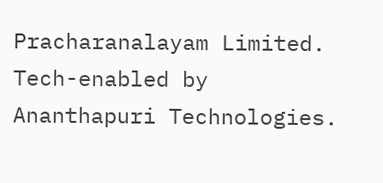Pracharanalayam Limited.
Tech-enabled by Ananthapuri Technologies.